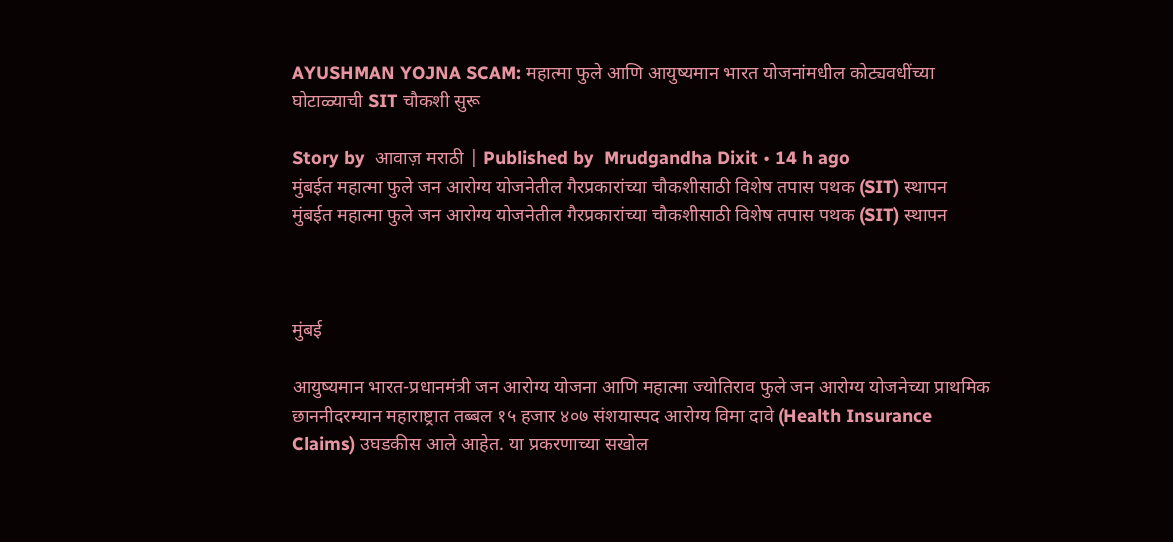AYUSHMAN YOJNA SCAM: महात्मा फुले आणि आयुष्यमान भारत योजनांमधील कोट्यवधींच्या घोटाळ्याची SIT चौकशी सुरू

Story by  आवाज़ मराठी | Published by  Mrudgandha Dixit • 14 h ago
मुंबईत महात्मा फुले जन आरोग्य योजनेतील गैरप्रकारांच्या चौकशीसाठी विशेष तपास पथक (SIT) स्थापन
मुंबईत महात्मा फुले जन आरोग्य योजनेतील गैरप्रकारांच्या चौकशीसाठी विशेष तपास पथक (SIT) स्थापन



मुंबई

आयुष्यमान भारत-प्रधानमंत्री जन आरोग्य योजना आणि महात्मा ज्योतिराव फुले जन आरोग्य योजनेच्या प्राथमिक छाननीदरम्यान महाराष्ट्रात तब्बल १५ हजार ४०७ संशयास्पद आरोग्य विमा दावे (Health Insurance Claims) उघडकीस आले आहेत. या प्रकरणाच्या सखोल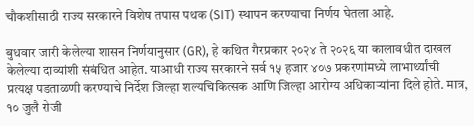चौकशीसाठी राज्य सरकारने विशेष तपास पथक (SIT) स्थापन करण्याचा निर्णय घेतला आहे.

बुधवार जारी केलेल्या शासन निर्णयानुसार (GR), हे कथित गैरप्रकार २०२४ ते २०२६ या कालावधीत दाखल केलेल्या दाव्यांशी संबंधित आहेत. याआधी राज्य सरकारने सर्व १५ हजार ४०७ प्रकरणांमध्ये लाभार्थ्यांची प्रत्यक्ष पडताळणी करण्याचे निर्देश जिल्हा शल्यचिकित्सक आणि जिल्हा आरोग्य अधिकाऱ्यांना दिले होते. मात्र, १० जुलै रोजी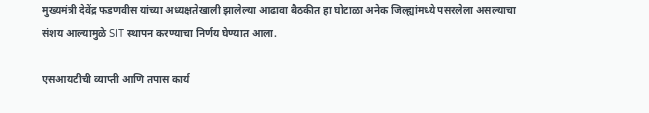मुख्यमंत्री देवेंद्र फडणवीस यांच्या अध्यक्षतेखाली झालेल्या आढावा बैठकीत हा घोटाळा अनेक जिल्ह्यांमध्ये पसरलेला असल्याचा संशय आल्यामुळे SIT स्थापन करण्याचा निर्णय घेण्यात आला.

एसआयटीची व्याप्ती आणि तपास कार्य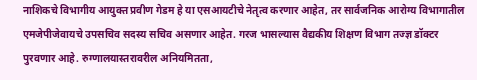नाशिकचे विभागीय आयुक्त प्रवीण गेडम हे या एसआयटीचे नेतृत्व करणार आहेत, तर सार्वजनिक आरोग्य विभागातील एमजेपीजेवायचे उपसचिव सदस्य सचिव असणार आहेत. गरज भासल्यास वैद्यकीय शिक्षण विभाग तज्ज्ञ डॉक्टर पुरवणार आहे. रुग्णालयास्तरावरील अनियमितता,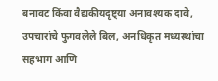बनावट किंवा वैद्यकीयदृष्ट्या अनावश्यक दावे, उपचारांचे फुगवलेले बिल, अनधिकृत मध्यस्थांचा सहभाग आणि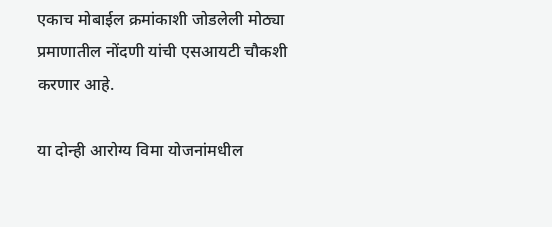एकाच मोबाईल क्रमांकाशी जोडलेली मोठ्या प्रमाणातील नोंदणी यांची एसआयटी चौकशी करणार आहे.

या दोन्ही आरोग्य विमा योजनांमधील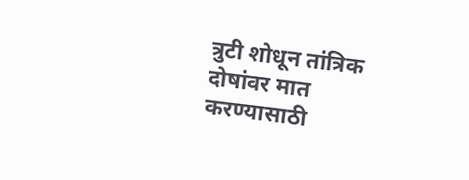त्रुटी शोधून तांत्रिक दोषांवर मात करण्यासाठी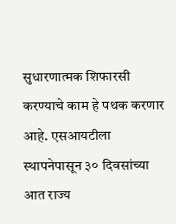सुधारणात्मक शिफारसी करण्याचे काम हे पथक करणार आहे. एसआयटीला स्थापनेपासून ३० दिवसांच्या आत राज्य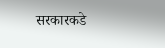सरकारकडे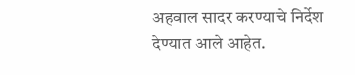अहवाल सादर करण्याचे निर्देश देण्यात आले आहेत.